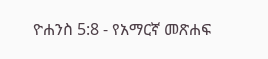ዮሐንስ 5:8 - የአማርኛ መጽሐፍ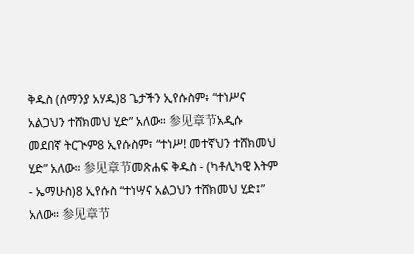ቅዱስ (ሰማንያ አሃዱ)8 ጌታችን ኢየሱስም፥ “ተነሥና አልጋህን ተሸክመህ ሂድ” አለው። 参见章节አዲሱ መደበኛ ትርጒም8 ኢየሱስም፣ “ተነሥ! መተኛህን ተሸክመህ ሂድ” አለው። 参见章节መጽሐፍ ቅዱስ - (ካቶሊካዊ እትም - ኤማሁስ)8 ኢየሱስ “ተነሣና አልጋህን ተሸክመህ ሂድ፤” አለው። 参见章节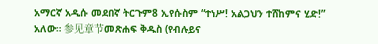አማርኛ አዲሱ መደበኛ ትርጉም8 ኢየሱስም “ተነሥ! አልጋህን ተሸከምና ሂድ!” አለው። 参见章节መጽሐፍ ቅዱስ (የብሉይና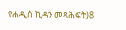የሐዲስ ኪዳን መጻሕፍት)8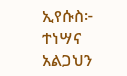ኢየሱስ፦ ተነሣና አልጋህን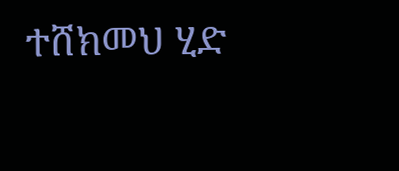ተሸክመህ ሂድ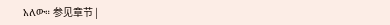አለው። 参见章节 |